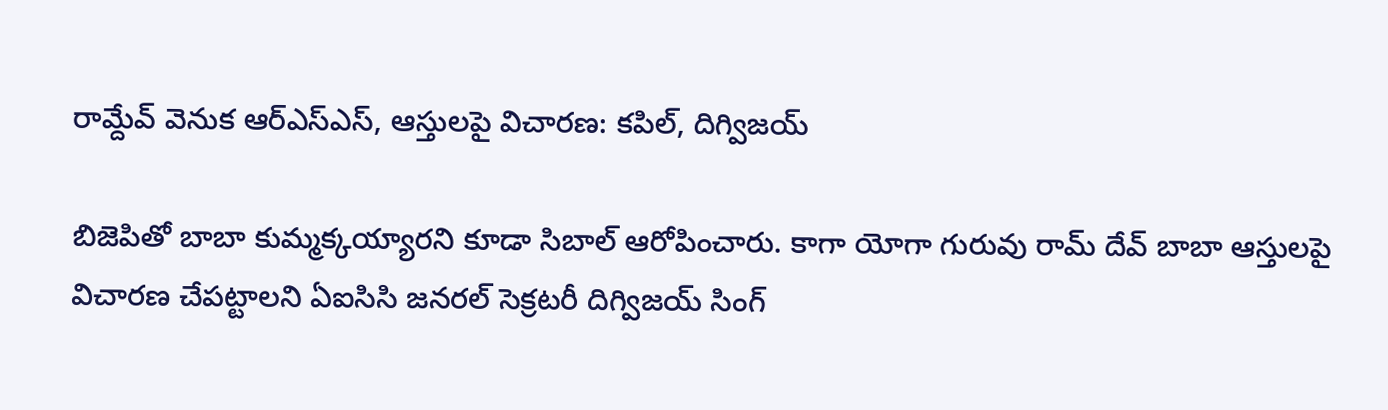రామ్దేవ్ వెనుక ఆర్ఎస్ఎస్, ఆస్తులపై విచారణ: కపిల్, దిగ్విజయ్

బిజెపితో బాబా కుమ్మక్కయ్యారని కూడా సిబాల్ ఆరోపించారు. కాగా యోగా గురువు రామ్ దేవ్ బాబా ఆస్తులపై విచారణ చేపట్టాలని ఏఐసిసి జనరల్ సెక్రటరీ దిగ్విజయ్ సింగ్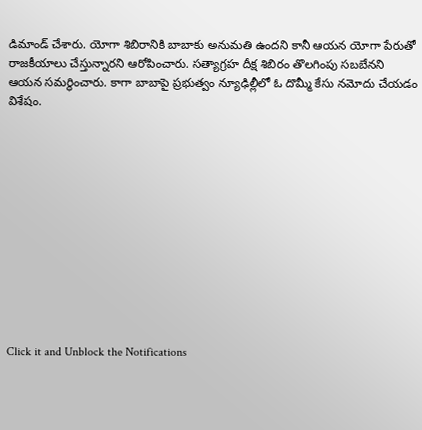డిమాండ్ చేశారు. యోగా శిబిరానికి బాబాకు అనుమతి ఉందని కానీ ఆయన యోగా పేరుతో రాజకీయాలు చేస్తున్నారని ఆరోపించారు. సత్యాగ్రహ దీక్ష శిబిరం తొలగింపు సబబేనని ఆయన సమర్థించారు. కాగా బాబాపై ప్రభుత్వం న్యూఢిల్లీలో ఓ దొమ్మీ కేసు నమోదు చేయడం విశేషం.












Click it and Unblock the Notifications